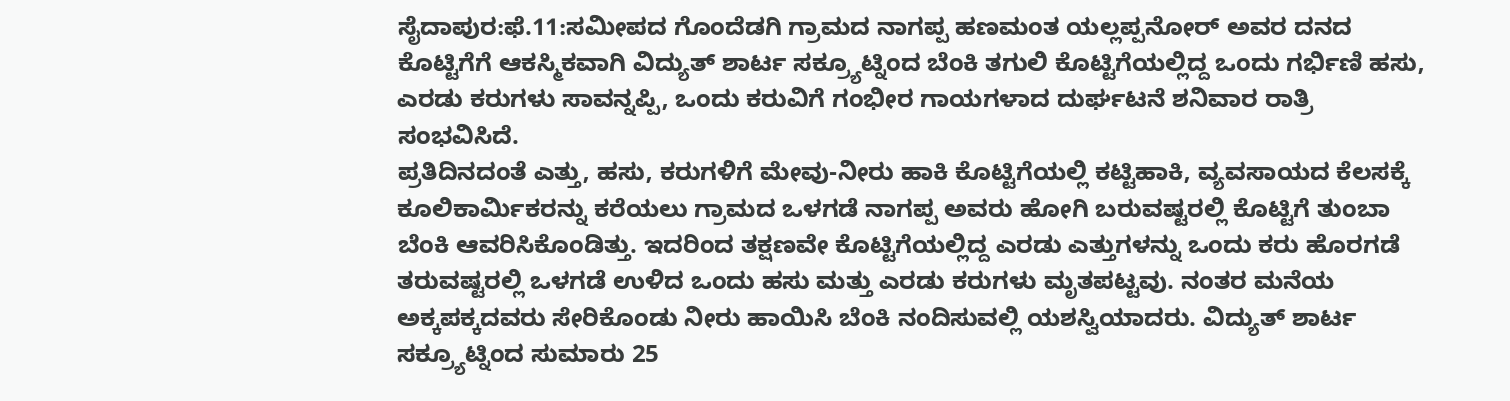ಸೈದಾಪುರ:ಫೆ.11:ಸಮೀಪದ ಗೊಂದೆಡಗಿ ಗ್ರಾಮದ ನಾಗಪ್ಪ ಹಣಮಂತ ಯಲ್ಲಪ್ಪನೋರ್ ಅವರ ದನದ ಕೊಟ್ಟಿಗೆಗೆ ಆಕಸ್ಮಿಕವಾಗಿ ವಿದ್ಯುತ್ ಶಾರ್ಟ ಸಕ್ರ್ಯೂಟ್ನಿಂದ ಬೆಂಕಿ ತಗುಲಿ ಕೊಟ್ಟಿಗೆಯಲ್ಲಿದ್ದ ಒಂದು ಗರ್ಭಿಣಿ ಹಸು, ಎರಡು ಕರುಗಳು ಸಾವನ್ನಪ್ಪಿ, ಒಂದು ಕರುವಿಗೆ ಗಂಭೀರ ಗಾಯಗಳಾದ ದುರ್ಘಟನೆ ಶನಿವಾರ ರಾತ್ರಿ ಸಂಭವಿಸಿದೆ.
ಪ್ರತಿದಿನದಂತೆ ಎತ್ತು, ಹಸು, ಕರುಗಳಿಗೆ ಮೇವು-ನೀರು ಹಾಕಿ ಕೊಟ್ಟಿಗೆಯಲ್ಲಿ ಕಟ್ಟಿಹಾಕಿ, ವ್ಯವಸಾಯದ ಕೆಲಸಕ್ಕೆ ಕೂಲಿಕಾರ್ಮಿಕರನ್ನು ಕರೆಯಲು ಗ್ರಾಮದ ಒಳಗಡೆ ನಾಗಪ್ಪ ಅವರು ಹೋಗಿ ಬರುವಷ್ಟರಲ್ಲಿ ಕೊಟ್ಟಿಗೆ ತುಂಬಾ ಬೆಂಕಿ ಆವರಿಸಿಕೊಂಡಿತ್ತು. ಇದರಿಂದ ತಕ್ಷಣವೇ ಕೊಟ್ಟಿಗೆಯಲ್ಲಿದ್ದ ಎರಡು ಎತ್ತುಗಳನ್ನು ಒಂದು ಕರು ಹೊರಗಡೆ ತರುವಷ್ಟರಲ್ಲಿ ಒಳಗಡೆ ಉಳಿದ ಒಂದು ಹಸು ಮತ್ತು ಎರಡು ಕರುಗಳು ಮೃತಪಟ್ಟವು. ನಂತರ ಮನೆಯ ಅಕ್ಕಪಕ್ಕದವರು ಸೇರಿಕೊಂಡು ನೀರು ಹಾಯಿಸಿ ಬೆಂಕಿ ನಂದಿಸುವಲ್ಲಿ ಯಶಸ್ವಿಯಾದರು. ವಿದ್ಯುತ್ ಶಾರ್ಟ ಸಕ್ರ್ಯೂಟ್ನಿಂದ ಸುಮಾರು 25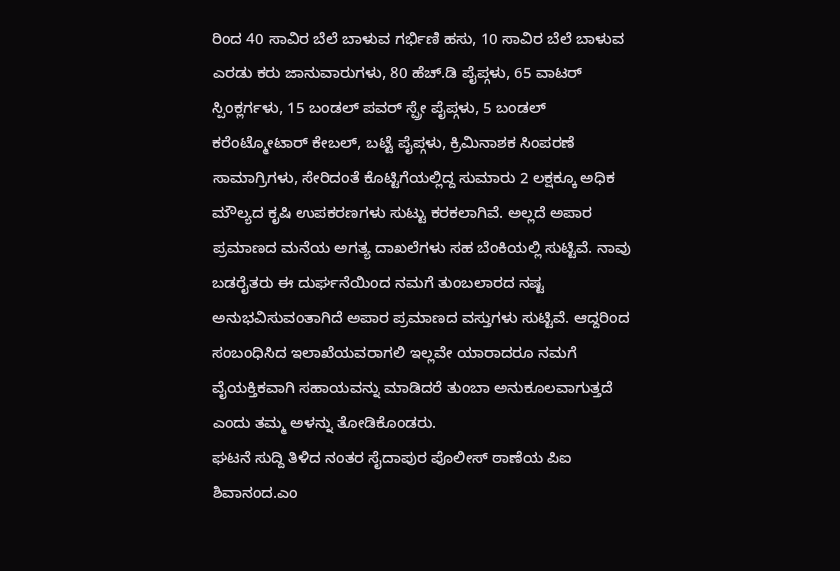ರಿಂದ 40 ಸಾವಿರ ಬೆಲೆ ಬಾಳುವ ಗರ್ಭಿಣಿ ಹಸು, 10 ಸಾವಿರ ಬೆಲೆ ಬಾಳುವ ಎರಡು ಕರು ಜಾನುವಾರುಗಳು, 80 ಹೆಚ್.ಡಿ ಪೈಪ್ಗಳು, 65 ವಾಟರ್ ಸ್ಪಿಂಕ್ಲರ್ಗಳು, 15 ಬಂಡಲ್ ಪವರ್ ಸ್ಪ್ರೇ ಪೈಪ್ಗಳು, 5 ಬಂಡಲ್ ಕರೆಂಟ್ಮೋಟಾರ್ ಕೇಬಲ್, ಬಟ್ಟೆ ಪೈಪ್ಗಳು, ಕ್ರಿಮಿನಾಶಕ ಸಿಂಪರಣೆ ಸಾಮಾಗ್ರಿಗಳು, ಸೇರಿದಂತೆ ಕೊಟ್ಟಿಗೆಯಲ್ಲಿದ್ದ ಸುಮಾರು 2 ಲಕ್ಷಕ್ಕೂ ಅಧಿಕ ಮೌಲ್ಯದ ಕೃಷಿ ಉಪಕರಣಗಳು ಸುಟ್ಟು ಕರಕಲಾಗಿವೆ. ಅಲ್ಲದೆ ಅಪಾರ ಪ್ರಮಾಣದ ಮನೆಯ ಅಗತ್ಯ ದಾಖಲೆಗಳು ಸಹ ಬೆಂಕಿಯಲ್ಲಿ ಸುಟ್ಟಿವೆ. ನಾವು ಬಡರೈತರು ಈ ದುರ್ಘನೆಯಿಂದ ನಮಗೆ ತುಂಬಲಾರದ ನಷ್ಟ ಅನುಭವಿಸುವಂತಾಗಿದೆ ಅಪಾರ ಪ್ರಮಾಣದ ವಸ್ತುಗಳು ಸುಟ್ಟಿವೆ. ಆದ್ದರಿಂದ ಸಂಬಂಧಿಸಿದ ಇಲಾಖೆಯವರಾಗಲಿ ಇಲ್ಲವೇ ಯಾರಾದರೂ ನಮಗೆ ವೈಯಕ್ತಿಕವಾಗಿ ಸಹಾಯವನ್ನು ಮಾಡಿದರೆ ತುಂಬಾ ಅನುಕೂಲವಾಗುತ್ತದೆ ಎಂದು ತಮ್ಮ ಅಳನ್ನು ತೋಡಿಕೊಂಡರು.
ಘಟನೆ ಸುದ್ದಿ ತಿಳಿದ ನಂತರ ಸೈದಾಪುರ ಪೊಲೀಸ್ ಠಾಣೆಯ ಪಿಐ ಶಿವಾನಂದ.ಎಂ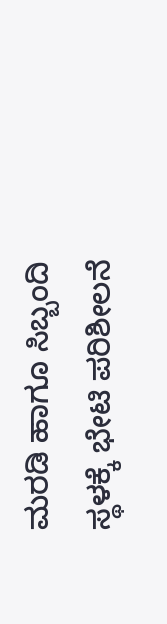ಮರಡಿ ಹಾಗೂ ಸಿಬ್ಬಂದಿ ಸ್ಥಳಕ್ಕೆ ಭೇಟಿ ಪರಿಶೀಲನೆ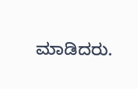ಮಾಡಿದರು.